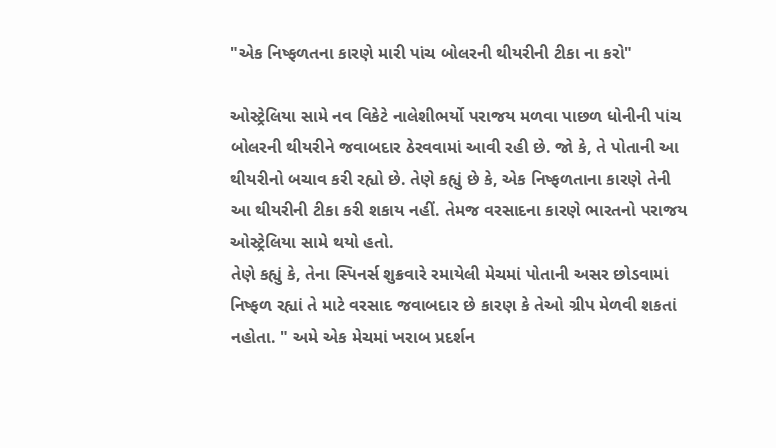"એક નિષ્ફળતના કારણે મારી પાંચ બોલરની થીયરીની ટીકા ના કરો"

ઓસ્ટ્રેલિયા સામે નવ વિકેટે નાલેશીભર્યો પરાજય મળવા પાછળ ધોનીની પાંચ બોલરની થીયરીને જવાબદાર ઠેરવવામાં આવી રહી છે. જો કે, તે પોતાની આ થીયરીનો બચાવ કરી રહ્યો છે. તેણે કહ્યું છે કે, એક નિષ્ફળતાના કારણે તેની આ થીયરીની ટીકા કરી શકાય નહીં. તેમજ વરસાદના કારણે ભારતનો પરાજય ઓસ્ટ્રેલિયા સામે થયો હતો.
તેણે કહ્યું કે, તેના સ્પિનર્સ શુક્રવારે રમાયેલી મેચમાં પોતાની અસર છોડવામાં નિષ્ફળ રહ્યાં તે માટે વરસાદ જવાબદાર છે કારણ કે તેઓ ગ્રીપ મેળવી શકતાં નહોતા. " અમે એક મેચમાં ખરાબ પ્રદર્શન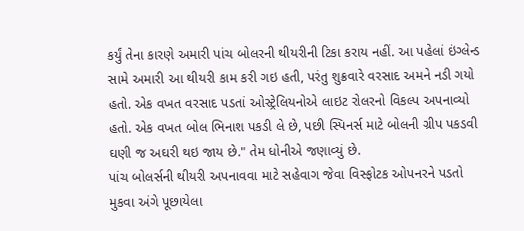કર્યું તેના કારણે અમારી પાંચ બોલરની થીયરીની ટિકા કરાય નહીં. આ પહેલાં ઇંગ્લેન્ડ સામે અમારી આ થીયરી કામ કરી ગઇ હતી, પરંતુ શુક્રવારે વરસાદ અમને નડી ગયો હતો. એક વખત વરસાદ પડતાં ઓસ્ટ્રેલિયનોએ લાઇટ રોલરનો વિકલ્પ અપનાવ્યો હતો. એક વખત બોલ ભિનાશ પકડી લે છે, પછી સ્પિનર્સ માટે બોલની ગ્રીપ પકડવી ઘણી જ અઘરી થઇ જાય છે." તેમ ધોનીએ જણાવ્યું છે.
પાંચ બોલર્સની થીયરી અપનાવવા માટે સહેવાગ જેવા વિસ્ફોટક ઓપનરને પડતો મુકવા અંગે પૂછાયેલા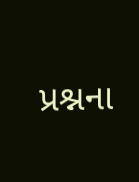પ્રશ્નના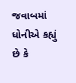જવાબમાં ધોનીએ કહ્યું છે કે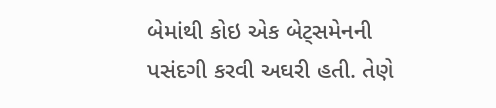બેમાંથી કોઇ એક બેટ્સમેનની પસંદગી કરવી અઘરી હતી. તેણે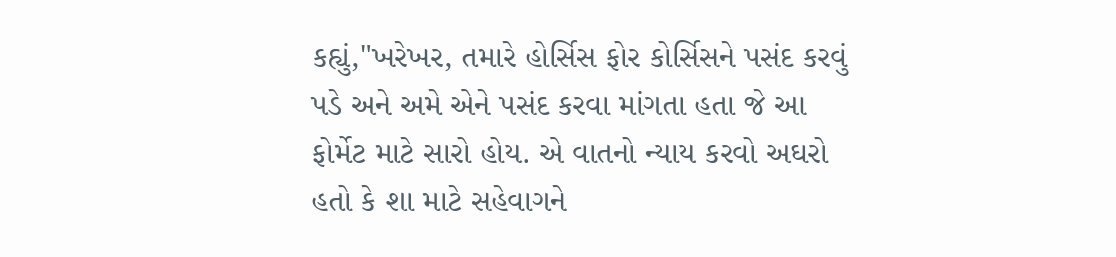કહ્યું,"ખરેખર, તમારે હોર્સિસ ફોર કોર્સિસને પસંદ કરવું પડે અને અમે એને પસંદ કરવા માંગતા હતા જે આ ફોર્મેટ માટે સારો હોય. એ વાતનો ન્યાય કરવો અઘરો હતો કે શા માટે સહેવાગને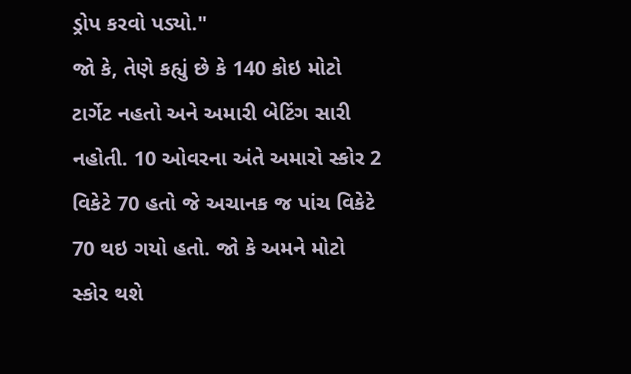ડ્રોપ કરવો પડ્યો."
જો કે, તેણે કહ્યું છે કે 140 કોઇ મોટો ટાર્ગેટ નહતો અને અમારી બેટિંગ સારી નહોતી. 10 ઓવરના અંતે અમારો સ્કોર 2 વિકેટે 70 હતો જે અચાનક જ પાંચ વિકેટે 70 થઇ ગયો હતો. જો કે અમને મોટો સ્કોર થશે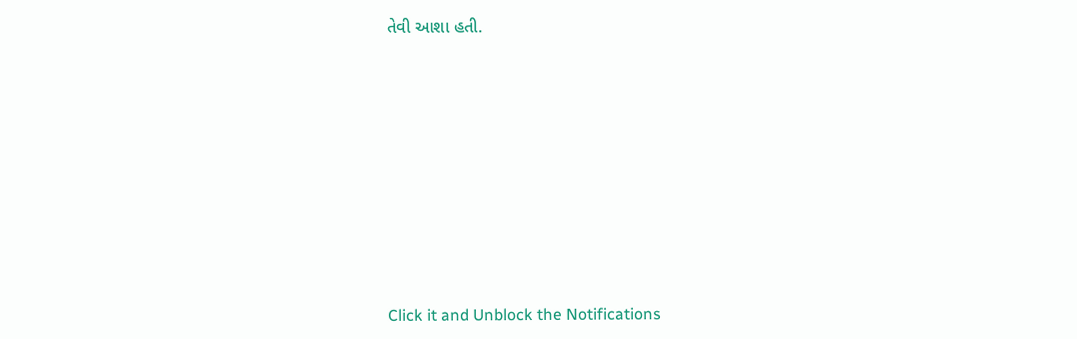તેવી આશા હતી.












Click it and Unblock the Notifications